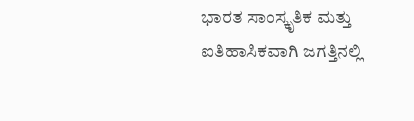ಭಾರತ ಸಾಂಸ್ಕೃತಿಕ ಮತ್ತು ಐತಿಹಾಸಿಕವಾಗಿ ಜಗತ್ತಿನಲ್ಲಿ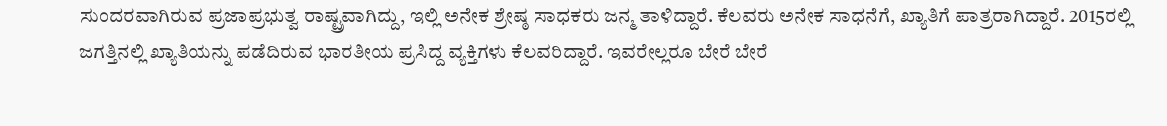ಸುಂದರವಾಗಿರುವ ಪ್ರಜಾಪ್ರಭುತ್ವ ರಾಷ್ಟ್ರವಾಗಿದ್ದು, ಇಲ್ಲಿ ಅನೇಕ ಶ್ರೇಷ್ಠ ಸಾಧಕರು ಜನ್ಮ ತಾಳಿದ್ದಾರೆ. ಕೆಲವರು ಅನೇಕ ಸಾಧನೆಗೆ, ಖ್ಯಾತಿಗೆ ಪಾತ್ರರಾಗಿದ್ದಾರೆ. 2015ರಲ್ಲಿ ಜಗತ್ತಿನಲ್ಲಿ ಖ್ಯಾತಿಯನ್ನು ಪಡೆದಿರುವ ಭಾರತೀಯ ಪ್ರಸಿದ್ದ ವ್ಯಕ್ತಿಗಳು ಕೆಲವರಿದ್ದಾರೆ. ಇವರೇಲ್ಲರೂ ಬೇರೆ ಬೇರೆ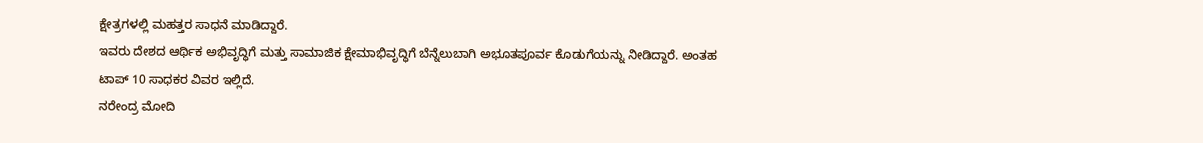ಕ್ಷೇತ್ರಗಳಲ್ಲಿ ಮಹತ್ತರ ಸಾಧನೆ ಮಾಡಿದ್ದಾರೆ.
ಇವರು ದೇಶದ ಆರ್ಥಿಕ ಅಭಿವೃದ್ಧಿಗೆ ಮತ್ತು ಸಾಮಾಜಿಕ ಕ್ಷೇಮಾಭಿವೃದ್ಧಿಗೆ ಬೆನ್ನೆಲುಬಾಗಿ ಅಭೂತಪೂರ್ವ ಕೊಡುಗೆಯನ್ನು ನೀಡಿದ್ದಾರೆ. ಅಂತಹ ಟಾಪ್ 10 ಸಾಧಕರ ವಿವರ ಇಲ್ಲಿದೆ.
ನರೇಂದ್ರ ಮೋದಿ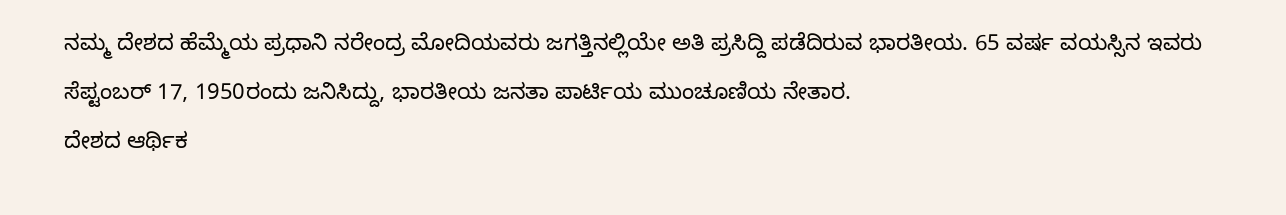ನಮ್ಮ ದೇಶದ ಹೆಮ್ಮೆಯ ಪ್ರಧಾನಿ ನರೇಂದ್ರ ಮೋದಿಯವರು ಜಗತ್ತಿನಲ್ಲಿಯೇ ಅತಿ ಪ್ರಸಿದ್ದಿ ಪಡೆದಿರುವ ಭಾರತೀಯ. 65 ವರ್ಷ ವಯಸ್ಸಿನ ಇವರು ಸೆಪ್ಟಂಬರ್ 17, 1950ರಂದು ಜನಿಸಿದ್ದು, ಭಾರತೀಯ ಜನತಾ ಪಾರ್ಟಿಯ ಮುಂಚೂಣಿಯ ನೇತಾರ.
ದೇಶದ ಆರ್ಥಿಕ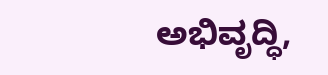ಅಭಿವೃದ್ಧಿ,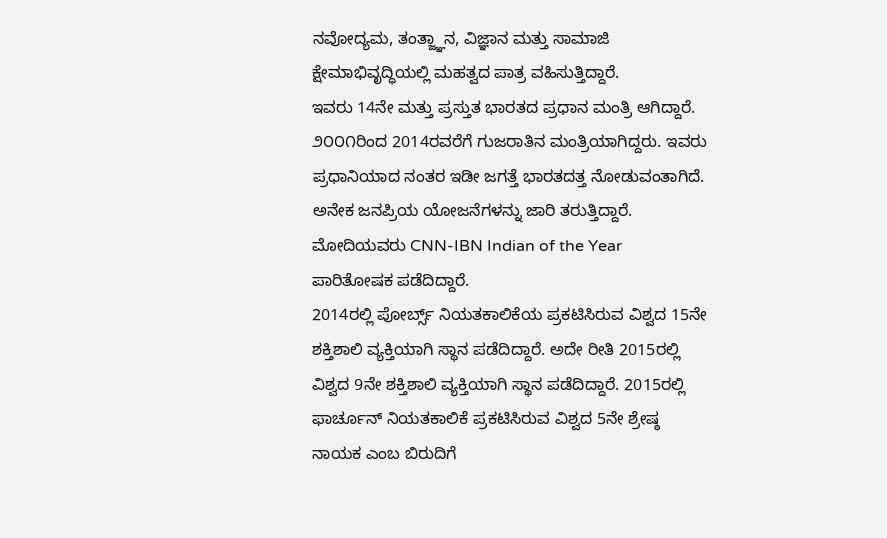ನವೋದ್ಯಮ, ತಂತ್ಜ್ಞಾನ, ವಿಜ್ಞಾನ ಮತ್ತು ಸಾಮಾಜಿ ಕ್ಷೇಮಾಭಿವೃದ್ಧಿಯಲ್ಲಿ ಮಹತ್ವದ ಪಾತ್ರ ವಹಿಸುತ್ತಿದ್ದಾರೆ.
ಇವರು 14ನೇ ಮತ್ತು ಪ್ರಸ್ತುತ ಭಾರತದ ಪ್ರಧಾನ ಮಂತ್ರಿ ಆಗಿದ್ದಾರೆ. ೨೦೦೧ರಿಂದ 2014ರವರೆಗೆ ಗುಜರಾತಿನ ಮಂತ್ರಿಯಾಗಿದ್ದರು. ಇವರು ಪ್ರಧಾನಿಯಾದ ನಂತರ ಇಡೀ ಜಗತ್ತೆ ಭಾರತದತ್ತ ನೋಡುವಂತಾಗಿದೆ. ಅನೇಕ ಜನಪ್ರಿಯ ಯೋಜನೆಗಳನ್ನು ಜಾರಿ ತರುತ್ತಿದ್ದಾರೆ. ಮೋದಿಯವರು CNN-IBN Indian of the Year ಪಾರಿತೋಷಕ ಪಡೆದಿದ್ದಾರೆ.
2014ರಲ್ಲಿ ಪೋರ್ಬ್ಸ್ ನಿಯತಕಾಲಿಕೆಯ ಪ್ರಕಟಿಸಿರುವ ವಿಶ್ವದ 15ನೇ ಶಕ್ತಿಶಾಲಿ ವ್ಯಕ್ತಿಯಾಗಿ ಸ್ಥಾನ ಪಡೆದಿದ್ದಾರೆ. ಅದೇ ರೀತಿ 2015ರಲ್ಲಿ ವಿಶ್ವದ 9ನೇ ಶಕ್ತಿಶಾಲಿ ವ್ಯಕ್ತಿಯಾಗಿ ಸ್ಥಾನ ಪಡೆದಿದ್ದಾರೆ. 2015ರಲ್ಲಿ ಫಾರ್ಚೂನ್ ನಿಯತಕಾಲಿಕೆ ಪ್ರಕಟಿಸಿರುವ ವಿಶ್ವದ 5ನೇ ಶ್ರೇಷ್ಠ ನಾಯಕ ಎಂಬ ಬಿರುದಿಗೆ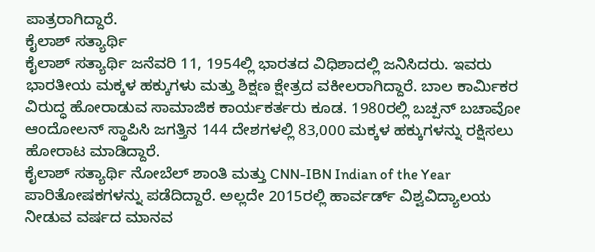ಪಾತ್ರರಾಗಿದ್ದಾರೆ.
ಕೈಲಾಶ್ ಸತ್ಯಾರ್ಥಿ
ಕೈಲಾಶ್ ಸತ್ಯಾರ್ಥಿ ಜನೆವರಿ 11, 1954ಲ್ಲಿ ಭಾರತದ ವಿಧಿಶಾದಲ್ಲಿ ಜನಿಸಿದರು. ಇವರು ಭಾರತೀಯ ಮಕ್ಕಳ ಹಕ್ಕುಗಳು ಮತ್ತು ಶಿಕ್ಷಣ ಕ್ಷೇತ್ರದ ವಕೀಲರಾಗಿದ್ದಾರೆ. ಬಾಲ ಕಾರ್ಮಿಕರ ವಿರುದ್ಧ ಹೋರಾಡುವ ಸಾಮಾಜಿಕ ಕಾರ್ಯಕರ್ತರು ಕೂಡ. 1980ರಲ್ಲಿ ಬಚ್ಪನ್ ಬಚಾವೋ ಆಂದೋಲನ್ ಸ್ಥಾಪಿಸಿ ಜಗತ್ತಿನ 144 ದೇಶಗಳಲ್ಲಿ 83,000 ಮಕ್ಕಳ ಹಕ್ಕುಗಳನ್ನು ರಕ್ಷಿಸಲು ಹೋರಾಟ ಮಾಡಿದ್ದಾರೆ.
ಕೈಲಾಶ್ ಸತ್ಯಾರ್ಥಿ ನೋಬೆಲ್ ಶಾಂತಿ ಮತ್ತು CNN-IBN Indian of the Year ಪಾರಿತೋಷಕಗಳನ್ನು ಪಡೆದಿದ್ದಾರೆ. ಅಲ್ಲದೇ 2015ರಲ್ಲಿ ಹಾರ್ವರ್ಡ್ ವಿಶ್ವವಿದ್ಯಾಲಯ ನೀಡುವ ವರ್ಷದ ಮಾನವ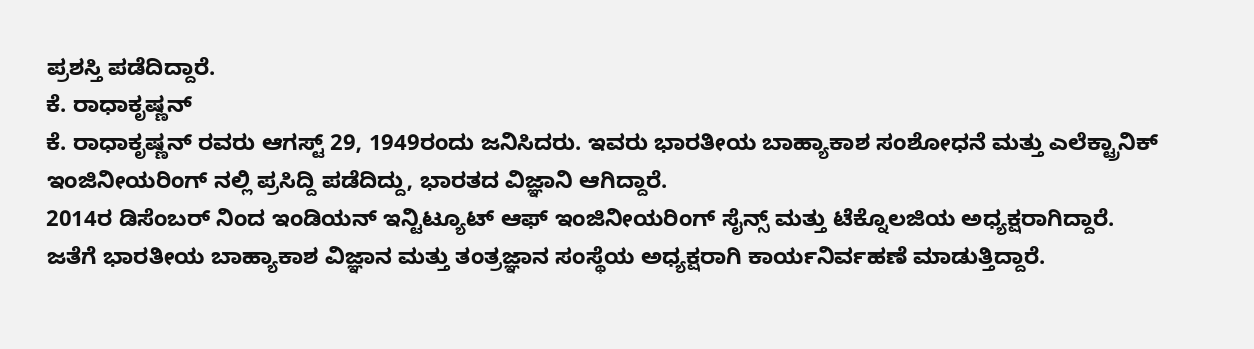ಪ್ರಶಸ್ತಿ ಪಡೆದಿದ್ದಾರೆ.
ಕೆ. ರಾಧಾಕೃಷ್ಣನ್
ಕೆ. ರಾಧಾಕೃಷ್ಣನ್ ರವರು ಆಗಸ್ಟ್ 29, 1949ರಂದು ಜನಿಸಿದರು. ಇವರು ಭಾರತೀಯ ಬಾಹ್ಯಾಕಾಶ ಸಂಶೋಧನೆ ಮತ್ತು ಎಲೆಕ್ಟ್ರಾನಿಕ್ ಇಂಜಿನೀಯರಿಂಗ್ ನಲ್ಲಿ ಪ್ರಸಿದ್ದಿ ಪಡೆದಿದ್ದು, ಭಾರತದ ವಿಜ್ಞಾನಿ ಆಗಿದ್ದಾರೆ.
2014ರ ಡಿಸೆಂಬರ್ ನಿಂದ ಇಂಡಿಯನ್ ಇನ್ಟಿಟ್ಯೂಟ್ ಆಫ್ ಇಂಜಿನೀಯರಿಂಗ್ ಸೈನ್ಸ್ ಮತ್ತು ಟೆಕ್ನೊಲಜಿಯ ಅಧ್ಯಕ್ಷರಾಗಿದ್ದಾರೆ.
ಜತೆಗೆ ಭಾರತೀಯ ಬಾಹ್ಯಾಕಾಶ ವಿಜ್ಞಾನ ಮತ್ತು ತಂತ್ರಜ್ಞಾನ ಸಂಸ್ಥೆಯ ಅಧ್ಯಕ್ಷರಾಗಿ ಕಾರ್ಯನಿರ್ವಹಣೆ ಮಾಡುತ್ತಿದ್ದಾರೆ.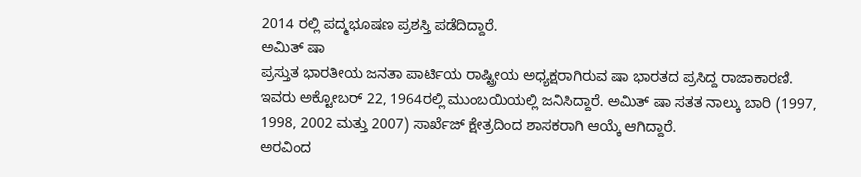2014 ರಲ್ಲಿ ಪದ್ಮಭೂಷಣ ಪ್ರಶಸ್ತಿ ಪಡೆದಿದ್ದಾರೆ.
ಅಮಿತ್ ಷಾ
ಪ್ರಸ್ತುತ ಭಾರತೀಯ ಜನತಾ ಪಾರ್ಟಿಯ ರಾಷ್ಟ್ರೀಯ ಅಧ್ಯಕ್ಷರಾಗಿರುವ ಷಾ ಭಾರತದ ಪ್ರಸಿದ್ದ ರಾಜಾಕಾರಣಿ.
ಇವರು ಅಕ್ಟೋಬರ್ 22, 1964ರಲ್ಲಿ ಮುಂಬಯಿಯಲ್ಲಿ ಜನಿಸಿದ್ದಾರೆ. ಅಮಿತ್ ಷಾ ಸತತ ನಾಲ್ಕು ಬಾರಿ (1997, 1998, 2002 ಮತ್ತು 2007) ಸಾರ್ಖೆಜ್ ಕ್ಷೇತ್ರದಿಂದ ಶಾಸಕರಾಗಿ ಆಯ್ಕೆ ಆಗಿದ್ದಾರೆ.
ಅರವಿಂದ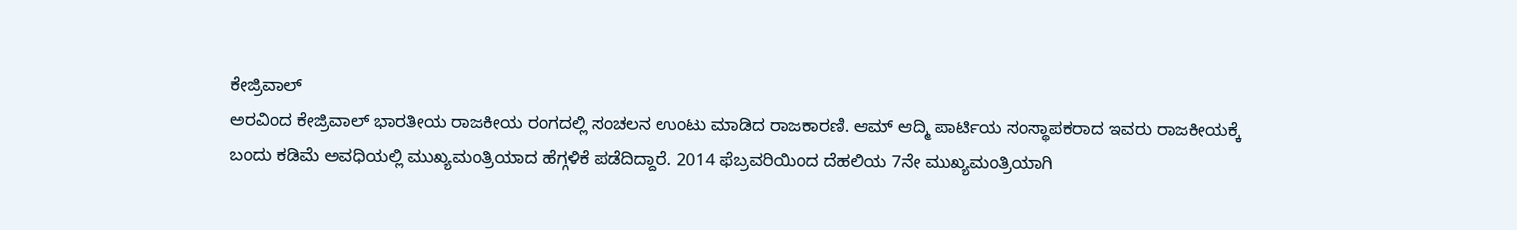ಕೇಜ್ರಿವಾಲ್
ಅರವಿಂದ ಕೇಜ್ರಿವಾಲ್ ಭಾರತೀಯ ರಾಜಕೀಯ ರಂಗದಲ್ಲಿ ಸಂಚಲನ ಉಂಟು ಮಾಡಿದ ರಾಜಕಾರಣಿ. ಆಮ್ ಆದ್ಮಿ ಪಾರ್ಟಿಯ ಸಂಸ್ಥಾಪಕರಾದ ಇವರು ರಾಜಕೀಯಕ್ಕೆ ಬಂದು ಕಡಿಮೆ ಅವಧಿಯಲ್ಲಿ ಮುಖ್ಯಮಂತ್ರಿಯಾದ ಹೆಗ್ಗಳಿಕೆ ಪಡೆದಿದ್ದಾರೆ. 2014 ಫೆಬ್ರವರಿಯಿಂದ ದೆಹಲಿಯ 7ನೇ ಮುಖ್ಯಮಂತ್ರಿಯಾಗಿ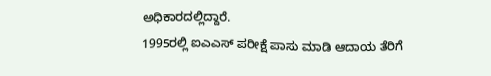ಅಧಿಕಾರದಲ್ಲಿದ್ದಾರೆ.
1995ರಲ್ಲಿ ಐಎಎಸ್ ಪರೀಕ್ಷೆ ಪಾಸು ಮಾಡಿ ಆದಾಯ ತೆರಿಗೆ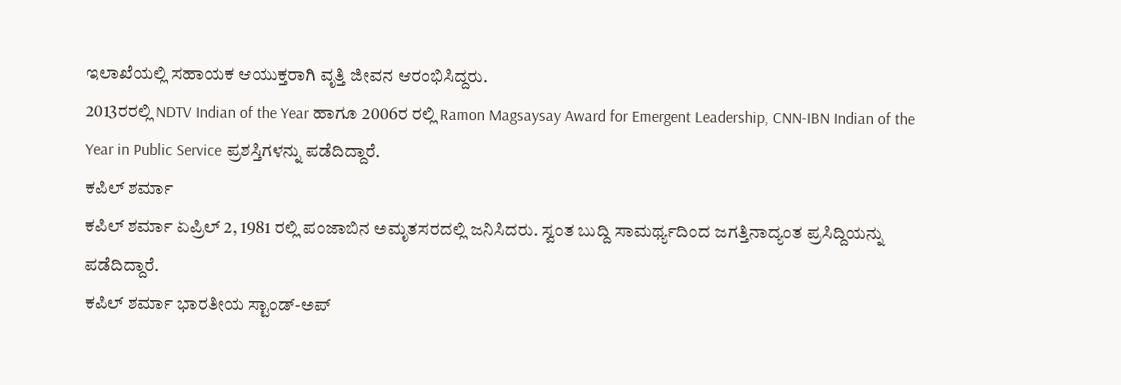ಇಲಾಖೆಯಲ್ಲಿ ಸಹಾಯಕ ಆಯುಕ್ತರಾಗಿ ವೃತ್ತಿ ಜೀವನ ಆರಂಭಿಸಿದ್ದರು.
2013ರರಲ್ಲಿ NDTV Indian of the Year ಹಾಗೂ 2006ರ ರಲ್ಲಿ Ramon Magsaysay Award for Emergent Leadership, CNN-IBN Indian of the Year in Public Service ಪ್ರಶಸ್ತಿಗಳನ್ನು ಪಡೆದಿದ್ದಾರೆ.
ಕಪಿಲ್ ಶರ್ಮಾ
ಕಪಿಲ್ ಶರ್ಮಾ ಏಪ್ರಿಲ್ 2, 1981 ರಲ್ಲಿ ಪಂಜಾಬಿನ ಅಮೃತಸರದಲ್ಲಿ ಜನಿಸಿದರು. ಸ್ವಂತ ಬುದ್ದಿ ಸಾಮರ್ಥ್ಯದಿಂದ ಜಗತ್ತಿನಾದ್ಯಂತ ಪ್ರಸಿದ್ದಿಯನ್ನು ಪಡೆದಿದ್ದಾರೆ.
ಕಪಿಲ್ ಶರ್ಮಾ ಭಾರತೀಯ ಸ್ಟಾಂಡ್-ಅಪ್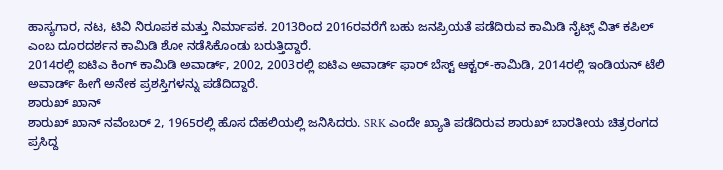ಹಾಸ್ಯಗಾರ, ನಟ, ಟಿವಿ ನಿರೂಪಕ ಮತ್ತು ನಿರ್ಮಾಪಕ. 2013ರಿಂದ 2016ರವರೆಗೆ ಬಹು ಜನಪ್ರಿಯತೆ ಪಡೆದಿರುವ ಕಾಮಿಡಿ ನೈಟ್ಸ್ ವಿತ್ ಕಪಿಲ್ ಎಂಬ ದೂರದರ್ಶನ ಕಾಮಿಡಿ ಶೋ ನಡೆಸಿಕೊಂಡು ಬರುತ್ತಿದ್ದಾರೆ.
2014ರಲ್ಲಿ ಐಟಿಎ ಕಿಂಗ್ ಕಾಮಿಡಿ ಅವಾರ್ಡ್, 2002, 2003ರಲ್ಲಿ ಐಟಿಎ ಅವಾರ್ಡ್ ಫಾರ್ ಬೆಸ್ಟ್ ಆಕ್ಟರ್-ಕಾಮಿಡಿ, 2014ರಲ್ಲಿ ಇಂಡಿಯನ್ ಟೆಲಿ ಅವಾರ್ಡ್ ಹೀಗೆ ಅನೇಕ ಪ್ರಶಸ್ತಿಗಳನ್ನು ಪಡೆದಿದ್ದಾರೆ.
ಶಾರುಖ್ ಖಾನ್
ಶಾರುಖ್ ಖಾನ್ ನವೆಂಬರ್ 2, 1965ರಲ್ಲಿ ಹೊಸ ದೆಹಲಿಯಲ್ಲಿ ಜನಿಸಿದರು. SRK ಎಂದೇ ಖ್ಯಾತಿ ಪಡೆದಿರುವ ಶಾರುಖ್ ಬಾರತೀಯ ಚಿತ್ರರಂಗದ ಪ್ರಸಿದ್ದ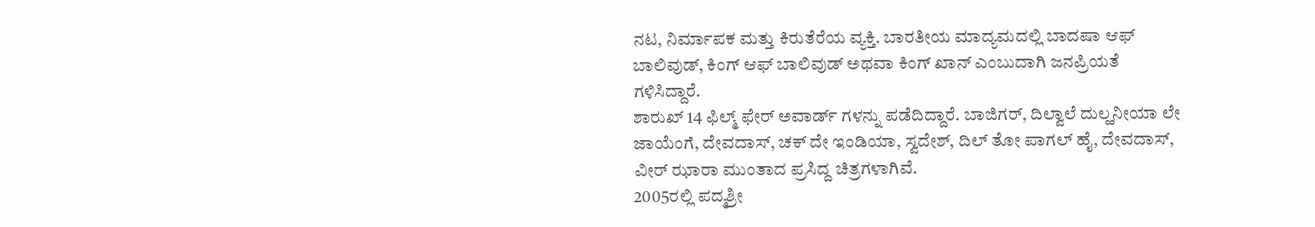ನಟ, ನಿರ್ಮಾಪಕ ಮತ್ತು ಕಿರುತೆರೆಯ ವ್ಯಕ್ತಿ. ಬಾರತೀಯ ಮಾದ್ಯಮದಲ್ಲಿ ಬಾದಷಾ ಆಫ್ ಬಾಲಿವುಡ್, ಕಿಂಗ್ ಆಫ್ ಬಾಲಿವುಡ್ ಅಥವಾ ಕಿಂಗ್ ಖಾನ್ ಎಂಬುದಾಗಿ ಜನಪ್ರಿಯತೆ ಗಳಿಸಿದ್ದಾರೆ.
ಶಾರುಖ್ 14 ಫಿಲ್ಮ್ ಫೇರ್ ಅವಾರ್ಡ್ ಗಳನ್ನು ಪಡೆದಿದ್ದಾರೆ. ಬಾಜಿಗರ್, ದಿಲ್ವಾಲೆ ದುಲ್ಹನೀಯಾ ಲೇ ಜಾಯೆಂಗೆ, ದೇವದಾಸ್, ಚಕ್ ದೇ ಇಂಡಿಯಾ, ಸ್ವದೇಶ್, ದಿಲ್ ತೋ ಪಾಗಲ್ ಹೈ, ದೇವದಾಸ್, ವೀರ್ ಝಾರಾ ಮುಂತಾದ ಪ್ರಸಿದ್ದ ಚಿತ್ರಗಳಾಗಿವೆ.
2005ರಲ್ಲಿ ಪದ್ಮಶ್ರೀ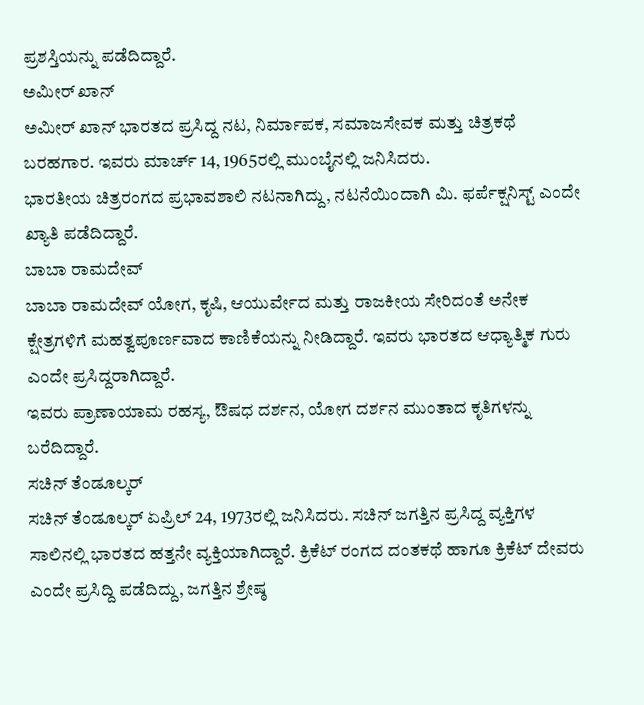ಪ್ರಶಸ್ತಿಯನ್ನು ಪಡೆದಿದ್ದಾರೆ.
ಅಮೀರ್ ಖಾನ್
ಅಮೀರ್ ಖಾನ್ ಭಾರತದ ಪ್ರಸಿದ್ದ ನಟ, ನಿರ್ಮಾಪಕ, ಸಮಾಜಸೇವಕ ಮತ್ತು ಚಿತ್ರಕಥೆ ಬರಹಗಾರ. ಇವರು ಮಾರ್ಚ್ 14, 1965ರಲ್ಲಿ ಮುಂಬೈನಲ್ಲಿ ಜನಿಸಿದರು.
ಭಾರತೀಯ ಚಿತ್ರರಂಗದ ಪ್ರಭಾವಶಾಲಿ ನಟನಾಗಿದ್ದು, ನಟನೆಯಿಂದಾಗಿ ಮಿ. ಫರ್ಪೆಕ್ಷನಿಸ್ಟ್ ಎಂದೇ ಖ್ಯಾತಿ ಪಡೆದಿದ್ದಾರೆ.
ಬಾಬಾ ರಾಮದೇವ್
ಬಾಬಾ ರಾಮದೇವ್ ಯೋಗ, ಕೃಷಿ, ಆಯುರ್ವೇದ ಮತ್ತು ರಾಜಕೀಯ ಸೇರಿದಂತೆ ಅನೇಕ ಕ್ಷೇತ್ರಗಳಿಗೆ ಮಹತ್ವಪೂರ್ಣವಾದ ಕಾಣಿಕೆಯನ್ನು ನೀಡಿದ್ದಾರೆ. ಇವರು ಭಾರತದ ಆಧ್ಯಾತ್ಮಿಕ ಗುರು ಎಂದೇ ಪ್ರಸಿದ್ದರಾಗಿದ್ದಾರೆ.
ಇವರು ಪ್ರಾಣಾಯಾಮ ರಹಸ್ಯ, ಔಷಧ ದರ್ಶನ, ಯೋಗ ದರ್ಶನ ಮುಂತಾದ ಕೃತಿಗಳನ್ನು ಬರೆದಿದ್ದಾರೆ.
ಸಚಿನ್ ತೆಂಡೂಲ್ಕರ್
ಸಚಿನ್ ತೆಂಡೂಲ್ಕರ್ ಏಪ್ರಿಲ್ 24, 1973ರಲ್ಲಿ ಜನಿಸಿದರು. ಸಚಿನ್ ಜಗತ್ತಿನ ಪ್ರಸಿದ್ದ ವ್ಯಕ್ತಿಗಳ ಸಾಲಿನಲ್ಲಿ ಭಾರತದ ಹತ್ತನೇ ವ್ಯಕ್ತಿಯಾಗಿದ್ದಾರೆ. ಕ್ರಿಕೆಟ್ ರಂಗದ ದಂತಕಥೆ ಹಾಗೂ ಕ್ರಿಕೆಟ್ ದೇವರು ಎಂದೇ ಪ್ರಸಿದ್ದಿ ಪಡೆದಿದ್ದು, ಜಗತ್ತಿನ ಶ್ರೇಷ್ಠ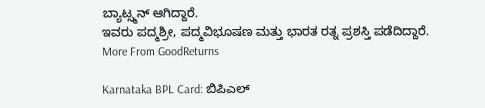ಬ್ಯಾಟ್ಸ್ಮನ್ ಆಗಿದ್ದಾರೆ.
ಇವರು ಪದ್ಮಶ್ರೀ, ಪದ್ಮವಿಭೂಷಣ ಮತ್ತು ಭಾರತ ರತ್ನ ಪ್ರಶಸ್ತಿ ಪಡೆದಿದ್ದಾರೆ.
More From GoodReturns

Karnataka BPL Card: ಬಿಪಿಎಲ್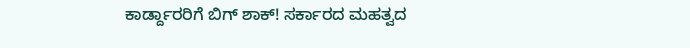ಕಾರ್ಡ್ದಾರರಿಗೆ ಬಿಗ್ ಶಾಕ್! ಸರ್ಕಾರದ ಮಹತ್ವದ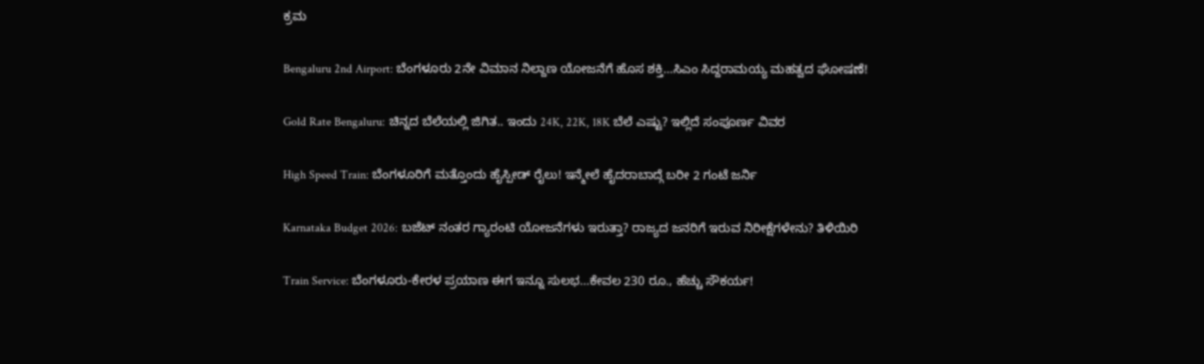ಕ್ರಮ

Bengaluru 2nd Airport: ಬೆಂಗಳೂರು 2ನೇ ವಿಮಾನ ನಿಲ್ದಾಣ ಯೋಜನೆಗೆ ಹೊಸ ಶಕ್ತಿ…ಸಿಎಂ ಸಿದ್ದರಾಮಯ್ಯ ಮಹತ್ವದ ಘೋಷಣೆ!

Gold Rate Bengaluru: ಚಿನ್ನದ ಬೆಲೆಯಲ್ಲಿ ಜಿಗಿತ.. ಇಂದು 24K, 22K, 18K ಬೆಲೆ ಎಷ್ಟು? ಇಲ್ಲಿದೆ ಸಂಪೂರ್ಣ ವಿವರ

High Speed Train: ಬೆಂಗಳೂರಿಗೆ ಮತ್ತೊಂದು ಹೈಸ್ಪೀಡ್ ರೈಲು! ಇನ್ಮೇಲೆ ಹೈದರಾಬಾದ್ಗೆ ಬರೀ 2 ಗಂಟೆ ಜರ್ನಿ

Karnataka Budget 2026: ಬಜೆಟ್ ನಂತರ ಗ್ಯಾರಂಟಿ ಯೋಜನೆಗಳು ಇರುತ್ತಾ? ರಾಜ್ಯದ ಜನರಿಗೆ ಇರುವ ನಿರೀಕ್ಷೆಗಳೇನು? ತಿಳಿಯಿರಿ

Train Service: ಬೆಂಗಳೂರು-ಕೇರಳ ಪ್ರಯಾಣ ಈಗ ಇನ್ನೂ ಸುಲಭ…ಕೇವಲ 230 ರೂ., ಹೆಚ್ಚು ಸೌಕರ್ಯ!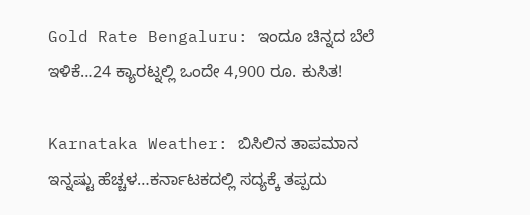Gold Rate Bengaluru: ಇಂದೂ ಚಿನ್ನದ ಬೆಲೆ ಇಳಿಕೆ…24 ಕ್ಯಾರಟ್ನಲ್ಲಿ ಒಂದೇ 4,900 ರೂ. ಕುಸಿತ!

Karnataka Weather: ಬಿಸಿಲಿನ ತಾಪಮಾನ ಇನ್ನಷ್ಟು ಹೆಚ್ಚಳ…ಕರ್ನಾಟಕದಲ್ಲಿ ಸದ್ಯಕ್ಕೆ ತಪ್ಪದು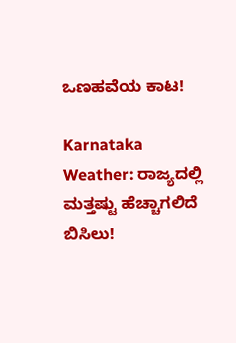ಒಣಹವೆಯ ಕಾಟ!

Karnataka Weather: ರಾಜ್ಯದಲ್ಲಿ ಮತ್ತಷ್ಟು ಹೆಚ್ಚಾಗಲಿದೆ ಬಿಸಿಲು!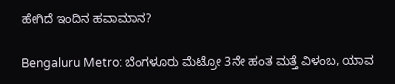ಹೇಗಿದೆ ಇಂದಿನ ಹವಾಮಾನ?

Bengaluru Metro: ಬೆಂಗಳೂರು ಮೆಟ್ರೋ 3ನೇ ಹಂತ ಮತ್ತೆ ವಿಳಂಬ, ಯಾವ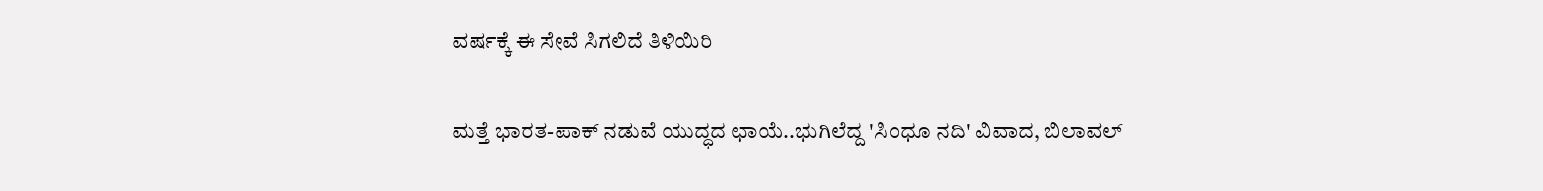ವರ್ಷಕ್ಕೆ ಈ ಸೇವೆ ಸಿಗಲಿದೆ ತಿಳಿಯಿರಿ

ಮತ್ತೆ ಭಾರತ-ಪಾಕ್ ನಡುವೆ ಯುದ್ಧದ ಛಾಯೆ..ಭುಗಿಲೆದ್ದ 'ಸಿಂಧೂ ನದಿ' ವಿವಾದ, ಬಿಲಾವಲ್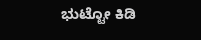ಭುಟ್ಟೋ ಕಿಡಿ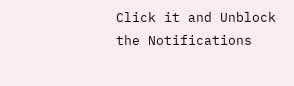Click it and Unblock the Notifications